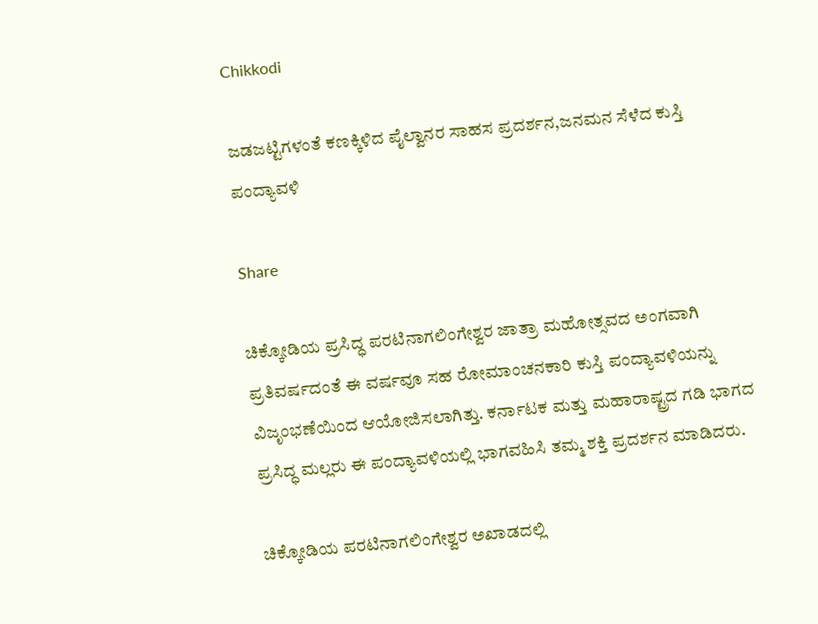Chikkodi

ಜಡಜಟ್ಟಿಗಳಂತೆ ಕಣಕ್ಕಿಳಿದ ಪೈಲ್ವಾನರ ಸಾಹಸ ಪ್ರದರ್ಶನ,ಜನಮನ ಸೆಳೆದ ಕುಸ್ತಿ ಪಂದ್ಯಾವಳಿ

Share

ಚಿಕ್ಕೋಡಿಯ ಪ್ರಸಿದ್ಧ ಪರಟಿನಾಗಲಿಂಗೇಶ್ವರ ಜಾತ್ರಾ ಮಹೋತ್ಸವದ ಅಂಗವಾಗಿ ಪ್ರತಿವರ್ಷದಂತೆ ಈ ವರ್ಷವೂ ಸಹ ರೋಮಾಂಚನಕಾರಿ ಕುಸ್ತಿ ಪಂದ್ಯಾವಳಿಯನ್ನು ವಿಜೃಂಭಣೆಯಿಂದ ಆಯೋಜಿಸಲಾಗಿತ್ತು. ಕರ್ನಾಟಕ ಮತ್ತು ಮಹಾರಾಷ್ಟ್ರದ ಗಡಿ ಭಾಗದ ಪ್ರಸಿದ್ಧ ಮಲ್ಲರು ಈ ಪಂದ್ಯಾವಳಿಯಲ್ಲಿ ಭಾಗವಹಿಸಿ ತಮ್ಮ ಶಕ್ತಿ ಪ್ರದರ್ಶನ ಮಾಡಿದರು.

ಚಿಕ್ಕೋಡಿಯ ಪರಟಿನಾಗಲಿಂಗೇಶ್ವರ ಅಖಾಡದಲ್ಲಿ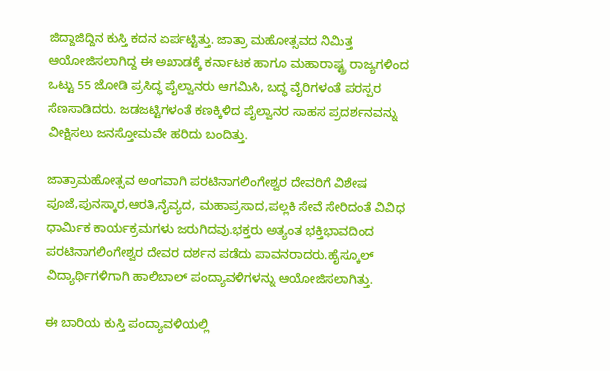ಜಿದ್ದಾಜಿದ್ದಿನ ಕುಸ್ತಿ ಕದನ ಏರ್ಪಟ್ಟಿತ್ತು. ಜಾತ್ರಾ ಮಹೋತ್ಸವದ ನಿಮಿತ್ತ ಆಯೋಜಿಸಲಾಗಿದ್ದ ಈ ಅಖಾಡಕ್ಕೆ ಕರ್ನಾಟಕ ಹಾಗೂ ಮಹಾರಾಷ್ಟ್ರ ರಾಜ್ಯಗಳಿಂದ ಒಟ್ಟು 55 ಜೋಡಿ ಪ್ರಸಿದ್ಧ ಪೈಲ್ವಾನರು ಆಗಮಿಸಿ, ಬದ್ಧ ವೈರಿಗಳಂತೆ ಪರಸ್ಪರ ಸೆಣಸಾಡಿದರು. ಜಡಜಟ್ಟಿಗಳಂತೆ ಕಣಕ್ಕಿಳಿದ ಪೈಲ್ವಾನರ ಸಾಹಸ ಪ್ರದರ್ಶನವನ್ನು ವೀಕ್ಷಿಸಲು ಜನಸ್ತೋಮವೇ ಹರಿದು ಬಂದಿತ್ತು.

ಜಾತ್ರಾಮಹೋತ್ಸವ ಅಂಗವಾಗಿ ಪರಟಿನಾಗಲಿಂಗೇಶ್ವರ ದೇವರಿಗೆ ವಿಶೇಷ ಪೂಜೆ,ಪುನಸ್ಕಾರ,ಆರತಿ,ನೈವ್ಯದ, ಮಹಾಪ್ರಸಾದ,ಪಲ್ಲಕಿ ಸೇವೆ ಸೇರಿದಂತೆ ವಿವಿಧ ಧಾರ್ಮಿಕ ಕಾರ್ಯಕ್ರಮಗಳು ಜರುಗಿದವು.ಭಕ್ತರು ‌ಅತ್ಯಂತ ಭಕ್ತಿಭಾವದಿಂದ ಪರಟಿನಾಗಲಿಂಗೇಶ್ವರ ದೇವರ ದರ್ಶನ ಪಡೆದು ಪಾವನರಾದರು.ಹೈಸ್ಕೂಲ್ ವಿದ್ಯಾರ್ಥಿಗಳಿಗಾಗಿ ಹಾಲಿಬಾಲ್ ಪಂದ್ಯಾವಳಿಗಳನ್ನು ಆಯೋಜಿಸಲಾಗಿತ್ತು.

ಈ ಬಾರಿಯ ಕುಸ್ತಿ ಪಂದ್ಯಾವಳಿಯಲ್ಲಿ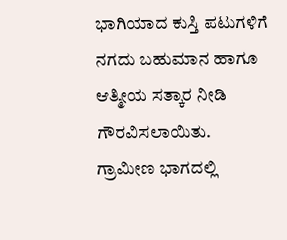ಭಾಗಿಯಾದ ಕುಸ್ತಿ ಪಟುಗಳಿಗೆ ನಗದು ಬಹುಮಾನ ಹಾಗೂ ಆತ್ಮೀಯ ಸತ್ಕಾರ ನೀಡಿ ಗೌರವಿಸಲಾಯಿತು. ಗ್ರಾಮೀಣ ಭಾಗದಲ್ಲಿ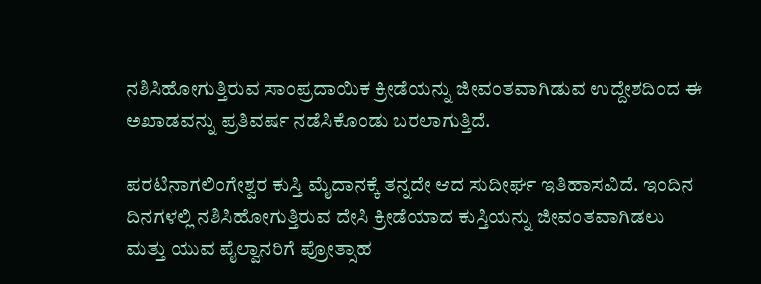ನಶಿಸಿಹೋಗುತ್ತಿರುವ ಸಾಂಪ್ರದಾಯಿಕ ಕ್ರೀಡೆಯನ್ನು ಜೀವಂತವಾಗಿಡುವ ಉದ್ದೇಶದಿಂದ ಈ ಅಖಾಡವನ್ನು ಪ್ರತಿವರ್ಷ ನಡೆಸಿಕೊಂಡು ಬರಲಾಗುತ್ತಿದೆ.

ಪರಟಿನಾಗಲಿಂಗೇಶ್ವರ ಕುಸ್ತಿ ಮೈದಾನಕ್ಕೆ ತನ್ನದೇ ಆದ ಸುದೀರ್ಘ ಇತಿಹಾಸವಿದೆ. ಇಂದಿನ ದಿನಗಳಲ್ಲಿ ನಶಿಸಿಹೋಗುತ್ತಿರುವ ದೇಸಿ ಕ್ರೀಡೆಯಾದ ಕುಸ್ತಿಯನ್ನು ಜೀವಂತವಾಗಿಡಲು ಮತ್ತು ಯುವ ಪೈಲ್ವಾನರಿಗೆ ಪ್ರೋತ್ಸಾಹ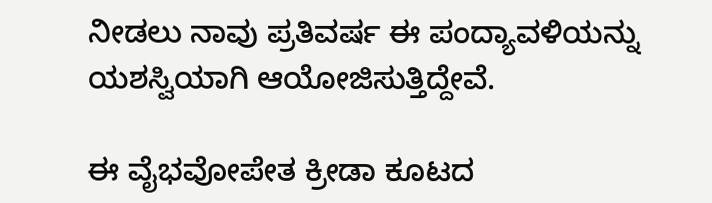ನೀಡಲು ನಾವು ಪ್ರತಿವರ್ಷ ಈ ಪಂದ್ಯಾವಳಿಯನ್ನು ಯಶಸ್ವಿಯಾಗಿ ಆಯೋಜಿಸುತ್ತಿದ್ದೇವೆ.

ಈ ವೈಭವೋಪೇತ ಕ್ರೀಡಾ ಕೂಟದ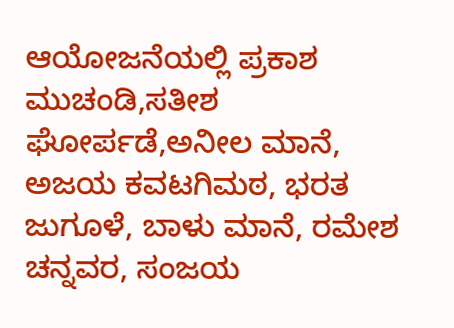ಆಯೋಜನೆಯಲ್ಲಿ ಪ್ರಕಾಶ ಮುಚಂಡಿ,ಸತೀಶ ಘೋರ್ಪಡೆ,ಅನೀಲ ಮಾನೆ, ಅಜಯ ಕವಟಗಿಮಠ, ಭರತ ಜುಗೂಳೆ, ಬಾಳು ಮಾನೆ, ರಮೇಶ ಚನ್ನವರ, ಸಂಜಯ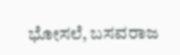ಭೋಸಲೆ, ಬಸವರಾಜ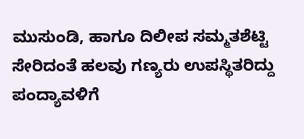ಮುಸುಂಡಿ, ಹಾಗೂ ದಿಲೀಪ ಸಮ್ಮತಶೆಟ್ಟಿ ಸೇರಿದಂತೆ ಹಲವು ಗಣ್ಯರು ಉಪಸ್ಥಿತರಿದ್ದು ಪಂದ್ಯಾವಳಿಗೆ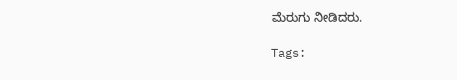ಮೆರುಗು ನೀಡಿದರು.

Tags: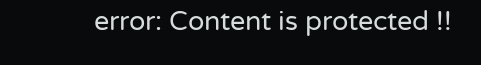error: Content is protected !!